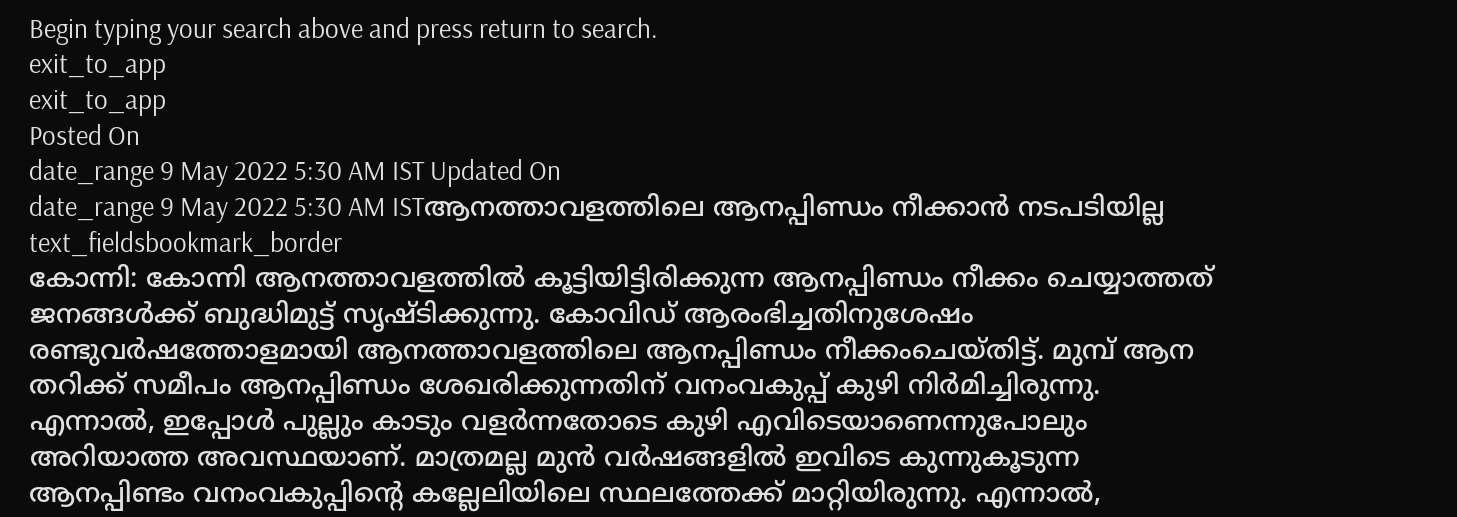Begin typing your search above and press return to search.
exit_to_app
exit_to_app
Posted On
date_range 9 May 2022 5:30 AM IST Updated On
date_range 9 May 2022 5:30 AM ISTആനത്താവളത്തിലെ ആനപ്പിണ്ഡം നീക്കാൻ നടപടിയില്ല
text_fieldsbookmark_border
കോന്നി: കോന്നി ആനത്താവളത്തിൽ കൂട്ടിയിട്ടിരിക്കുന്ന ആനപ്പിണ്ഡം നീക്കം ചെയ്യാത്തത് ജനങ്ങൾക്ക് ബുദ്ധിമുട്ട് സൃഷ്ടിക്കുന്നു. കോവിഡ് ആരംഭിച്ചതിനുശേഷം രണ്ടുവർഷത്തോളമായി ആനത്താവളത്തിലെ ആനപ്പിണ്ഡം നീക്കംചെയ്തിട്ട്. മുമ്പ് ആന തറിക്ക് സമീപം ആനപ്പിണ്ഡം ശേഖരിക്കുന്നതിന് വനംവകുപ്പ് കുഴി നിർമിച്ചിരുന്നു. എന്നാൽ, ഇപ്പോൾ പുല്ലും കാടും വളർന്നതോടെ കുഴി എവിടെയാണെന്നുപോലും അറിയാത്ത അവസ്ഥയാണ്. മാത്രമല്ല മുൻ വർഷങ്ങളിൽ ഇവിടെ കുന്നുകൂടുന്ന ആനപ്പിണ്ടം വനംവകുപ്പിന്റെ കല്ലേലിയിലെ സ്ഥലത്തേക്ക് മാറ്റിയിരുന്നു. എന്നാൽ,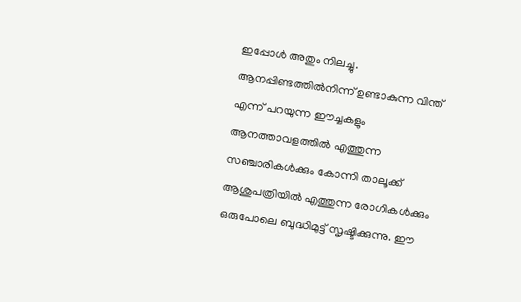ഇപ്പോൾ അതും നിലച്ചു. ആനപ്പിണ്ടത്തിൽനിന്ന് ഉണ്ടാകുന്ന വിന്ത് എന്ന് പറയുന്ന ഈച്ചകളും ആനത്താവളത്തിൽ എത്തുന്ന സഞ്ചാരികൾക്കും കോന്നി താലൂക്ക് ആശുപത്രിയിൽ എത്തുന്ന രോഗികൾക്കും ഒരുപോലെ ബുദ്ധിമുട്ട് സൃഷ്ടിക്കുന്നു. ഈ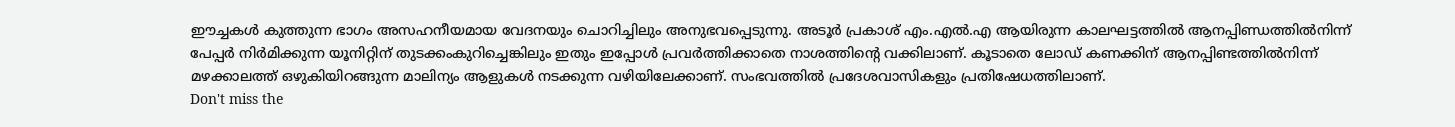ഈച്ചകൾ കുത്തുന്ന ഭാഗം അസഹനീയമായ വേദനയും ചൊറിച്ചിലും അനുഭവപ്പെടുന്നു. അടൂർ പ്രകാശ് എം.എൽ.എ ആയിരുന്ന കാലഘട്ടത്തിൽ ആനപ്പിണ്ഡത്തിൽനിന്ന് പേപ്പർ നിർമിക്കുന്ന യൂനിറ്റിന് തുടക്കംകുറിച്ചെങ്കിലും ഇതും ഇപ്പോൾ പ്രവർത്തിക്കാതെ നാശത്തിന്റെ വക്കിലാണ്. കൂടാതെ ലോഡ് കണക്കിന് ആനപ്പിണ്ടത്തിൽനിന്ന് മഴക്കാലത്ത് ഒഴുകിയിറങ്ങുന്ന മാലിന്യം ആളുകൾ നടക്കുന്ന വഴിയിലേക്കാണ്. സംഭവത്തിൽ പ്രദേശവാസികളും പ്രതിഷേധത്തിലാണ്.
Don't miss the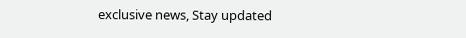exclusive news, Stay updated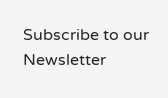Subscribe to our Newsletter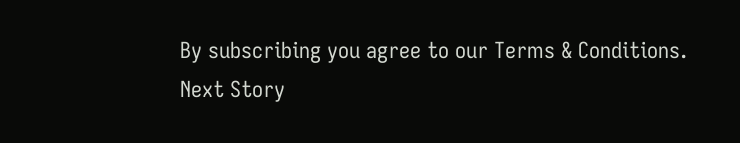By subscribing you agree to our Terms & Conditions.
Next Story